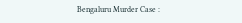Bengaluru Murder Case :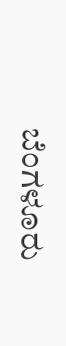ಬೆಂಗಳೂರು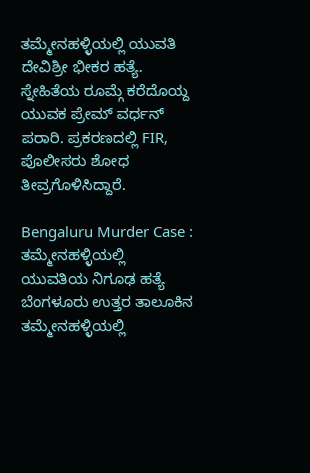ತಮ್ಮೇನಹಳ್ಳಿಯಲ್ಲಿ ಯುವತಿ ದೇವಿಶ್ರೀ ಭೀಕರ ಹತ್ಯೆ. ಸ್ನೇಹಿತೆಯ ರೂಮ್ಗೆ ಕರೆದೊಯ್ದ ಯುವಕ ಪ್ರೇಮ್ ವರ್ಧನ್ ಪರಾರಿ. ಪ್ರಕರಣದಲ್ಲಿ FIR, ಪೊಲೀಸರು ಶೋಧ ತೀವ್ರಗೊಳಿಸಿದ್ದಾರೆ.

Bengaluru Murder Case : ತಮ್ಮೇನಹಳ್ಳಿಯಲ್ಲಿ ಯುವತಿಯ ನಿಗೂಢ ಹತ್ಯೆ
ಬೆಂಗಳೂರು ಉತ್ತರ ತಾಲೂಕಿನ ತಮ್ಮೇನಹಳ್ಳಿಯಲ್ಲಿ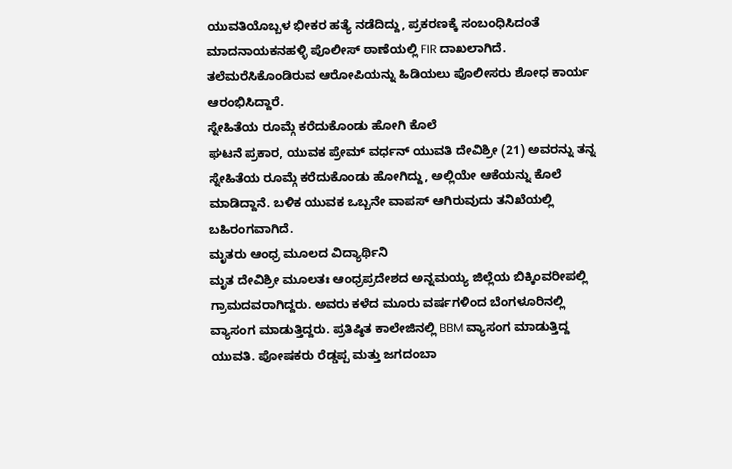ಯುವತಿಯೊಬ್ಬಳ ಭೀಕರ ಹತ್ಯೆ ನಡೆದಿದ್ದು, ಪ್ರಕರಣಕ್ಕೆ ಸಂಬಂಧಿಸಿದಂತೆ ಮಾದನಾಯಕನಹಳ್ಳಿ ಪೊಲೀಸ್ ಠಾಣೆಯಲ್ಲಿ FIR ದಾಖಲಾಗಿದೆ. ತಲೆಮರೆಸಿಕೊಂಡಿರುವ ಆರೋಪಿಯನ್ನು ಹಿಡಿಯಲು ಪೊಲೀಸರು ಶೋಧ ಕಾರ್ಯ ಆರಂಭಿಸಿದ್ದಾರೆ.
ಸ್ನೇಹಿತೆಯ ರೂಮ್ಗೆ ಕರೆದುಕೊಂಡು ಹೋಗಿ ಕೊಲೆ
ಘಟನೆ ಪ್ರಕಾರ, ಯುವಕ ಪ್ರೇಮ್ ವರ್ಧನ್ ಯುವತಿ ದೇವಿಶ್ರೀ (21) ಅವರನ್ನು ತನ್ನ ಸ್ನೇಹಿತೆಯ ರೂಮ್ಗೆ ಕರೆದುಕೊಂಡು ಹೋಗಿದ್ದು, ಅಲ್ಲಿಯೇ ಆಕೆಯನ್ನು ಕೊಲೆ ಮಾಡಿದ್ದಾನೆ. ಬಳಿಕ ಯುವಕ ಒಬ್ಬನೇ ವಾಪಸ್ ಆಗಿರುವುದು ತನಿಖೆಯಲ್ಲಿ ಬಹಿರಂಗವಾಗಿದೆ.
ಮೃತರು ಆಂಧ್ರ ಮೂಲದ ವಿದ್ಯಾರ್ಥಿನಿ
ಮೃತ ದೇವಿಶ್ರೀ ಮೂಲತಃ ಆಂಧ್ರಪ್ರದೇಶದ ಅನ್ನಮಯ್ಯ ಜಿಲ್ಲೆಯ ಬಿಕ್ಕಿಂವರೀಪಲ್ಲಿ ಗ್ರಾಮದವರಾಗಿದ್ದರು. ಅವರು ಕಳೆದ ಮೂರು ವರ್ಷಗಳಿಂದ ಬೆಂಗಳೂರಿನಲ್ಲಿ ವ್ಯಾಸಂಗ ಮಾಡುತ್ತಿದ್ದರು. ಪ್ರತಿಷ್ಠಿತ ಕಾಲೇಜಿನಲ್ಲಿ BBM ವ್ಯಾಸಂಗ ಮಾಡುತ್ತಿದ್ದ ಯುವತಿ. ಪೋಷಕರು ರೆಡ್ಡಪ್ಪ ಮತ್ತು ಜಗದಂಬಾ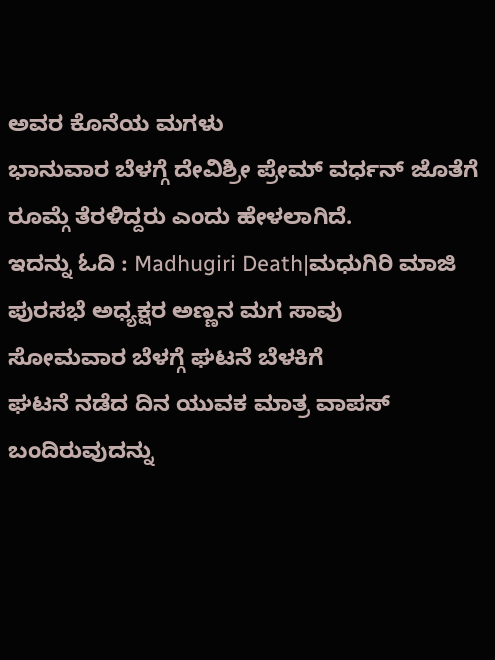ಅವರ ಕೊನೆಯ ಮಗಳು
ಭಾನುವಾರ ಬೆಳಗ್ಗೆ ದೇವಿಶ್ರೀ ಪ್ರೇಮ್ ವರ್ಧನ್ ಜೊತೆಗೆ ರೂಮ್ಗೆ ತೆರಳಿದ್ದರು ಎಂದು ಹೇಳಲಾಗಿದೆ.
ಇದನ್ನು ಓದಿ : Madhugiri Death|ಮಧುಗಿರಿ ಮಾಜಿ ಪುರಸಭೆ ಅಧ್ಯಕ್ಷರ ಅಣ್ಣನ ಮಗ ಸಾವು
ಸೋಮವಾರ ಬೆಳಗ್ಗೆ ಘಟನೆ ಬೆಳಕಿಗೆ
ಘಟನೆ ನಡೆದ ದಿನ ಯುವಕ ಮಾತ್ರ ವಾಪಸ್ ಬಂದಿರುವುದನ್ನು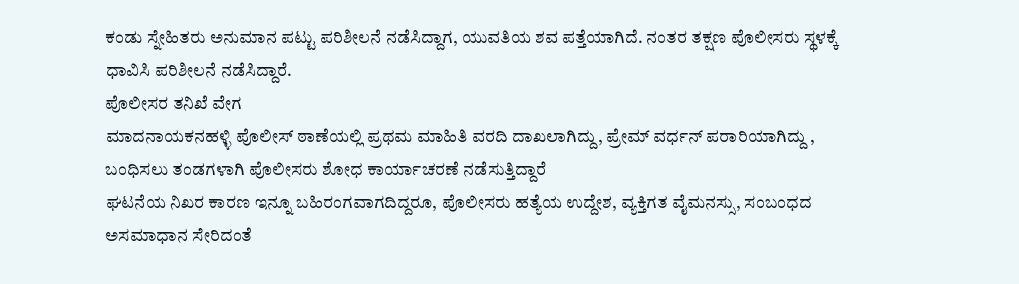ಕಂಡು ಸ್ನೇಹಿತರು ಅನುಮಾನ ಪಟ್ಟು ಪರಿಶೀಲನೆ ನಡೆಸಿದ್ದಾಗ, ಯುವತಿಯ ಶವ ಪತ್ತೆಯಾಗಿದೆ. ನಂತರ ತಕ್ಷಣ ಪೊಲೀಸರು ಸ್ಥಳಕ್ಕೆ ಧಾವಿಸಿ ಪರಿಶೀಲನೆ ನಡೆಸಿದ್ದಾರೆ.
ಪೊಲೀಸರ ತನಿಖೆ ವೇಗ
ಮಾದನಾಯಕನಹಳ್ಳಿ ಪೊಲೀಸ್ ಠಾಣೆಯಲ್ಲಿ ಪ್ರಥಮ ಮಾಹಿತಿ ವರದಿ ದಾಖಲಾಗಿದ್ದು, ಪ್ರೇಮ್ ವರ್ಧನ್ ಪರಾರಿಯಾಗಿದ್ದು , ಬಂಧಿಸಲು ತಂಡಗಳಾಗಿ ಪೊಲೀಸರು ಶೋಧ ಕಾರ್ಯಾಚರಣೆ ನಡೆಸುತ್ತಿದ್ದಾರೆ
ಘಟನೆಯ ನಿಖರ ಕಾರಣ ಇನ್ನೂ ಬಹಿರಂಗವಾಗದಿದ್ದರೂ, ಪೊಲೀಸರು ಹತ್ಯೆಯ ಉದ್ದೇಶ, ವ್ಯಕ್ತಿಗತ ವೈಮನಸ್ಸು, ಸಂಬಂಧದ ಅಸಮಾಧಾನ ಸೇರಿದಂತೆ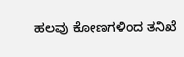ಹಲವು ಕೋಣಗಳಿಂದ ತನಿಖೆ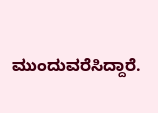ಮುಂದುವರೆಸಿದ್ದಾರೆ.